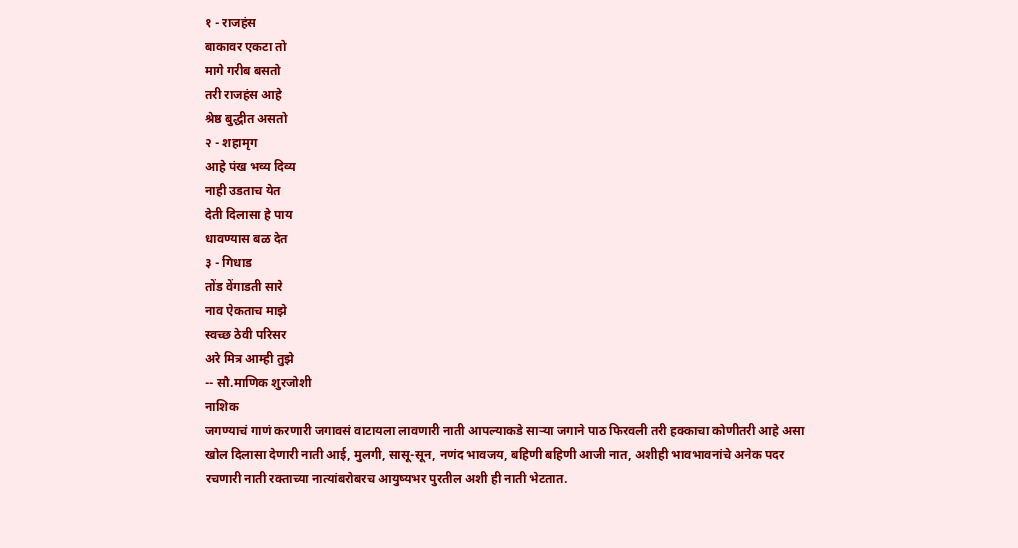१ - राजहंस
बाकावर एकटा तो
मागे गरीब बसतो
तरी राजहंस आहे
श्रेष्ठ बुद्धीत असतो
२ - शहामृग
आहे पंख भव्य दिव्य
नाही उडताच येत
देती दिलासा हे पाय
धावण्यास बळ देत
३ - गिधाड
तोंड वेंगाडती सारे
नाव ऐकताच माझे
स्वच्छ ठेवी परिसर
अरे मित्र आम्ही तुझे
-- सौ.माणिक शुरजोशी
नाशिक
जगण्याचं गाणं करणारी जगावसं वाटायला लावणारी नाती आपल्याकडे साऱ्या जगाने पाठ फिरवली तरी हक्काचा कोणीतरी आहे असा खोल दिलासा देणारी नाती आई, मुलगी, सासू-सून, नणंद भावजय, बहिणी बहिणी आजी नात, अशीही भावभावनांचे अनेक पदर रचणारी नाती रक्ताच्या नात्यांबरोबरच आयुष्यभर पुरतील अशी ही नाती भेटतात.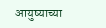आयुष्याच्या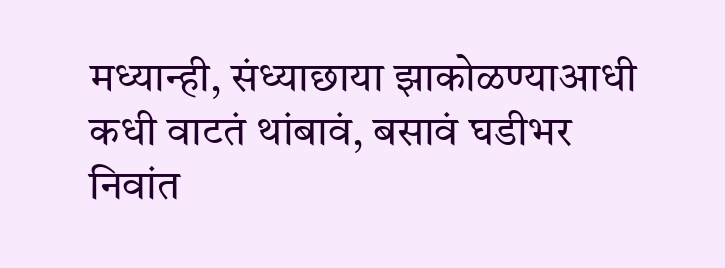मध्यान्ही, संध्याछाया झाकोळण्याआधी
कधी वाटतं थांबावं, बसावं घडीभर निवांत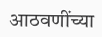आठवणींच्या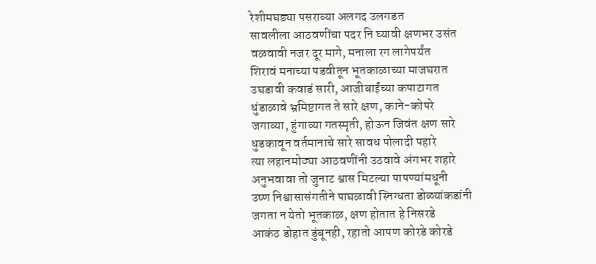रेशीमघड्या पसराव्या अलगद उलगडत
सावलीला आठवणींचा पदर नि घ्यावी क्षणभर उसंत
वळवावी नजर दूर मागे, मनाला रग लागेपर्यंत
शिरावं मनाच्या पडवीतून भूतकाळाच्या माजघरात
उघडावी कवाडं सारी, आजीबाईंच्या कपाटागत
धुंडाळावे भ्रमिष्टागत ते सारे क्षण, काने-कोपरे
जगाव्या, हुंगाव्या गतस्मृती, होऊन जिवंत क्षण सारे
धुडकावून वर्तमानाचे सारे सावध पोलादी पहारे
त्या लहानमोठ्या आठवणींनी उठवावे अंगभर शहारे
अनुभवावा तो जुनाट श्वास मिटल्या पापण्यांमधूनी
उष्ण निश्वासासंगतीने पाघळावी स्निग्धता डोळ्यांकडांनी
जगता न येतो भूतकाळ, क्षण होतात हे निसरडे
आकंठ डोहात डुंबूनही, रहातो आपण कोरडे कोरडे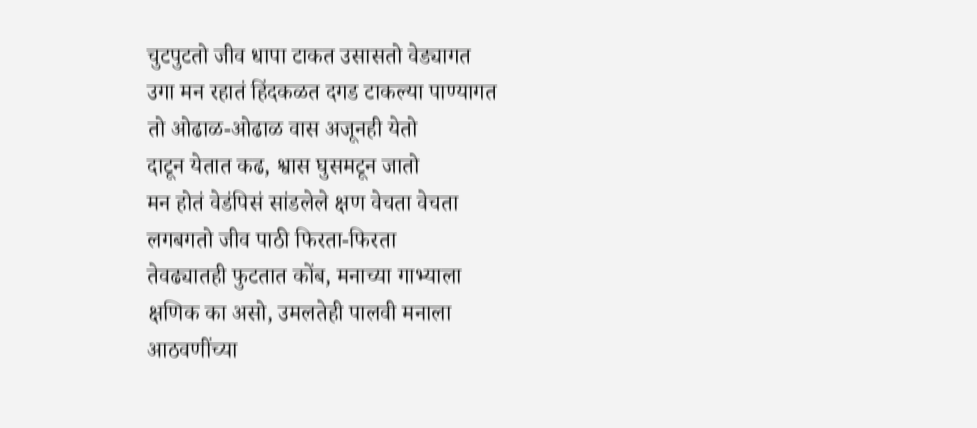चुटपुटतो जीव धापा टाकत उसासतो वेड्यागत
उगा मन रहातं हिंदकळत दगड टाकल्या पाण्यागत
तो ओढाळ-ओढाळ वास अजूनही येतो
दाटून येतात कढ, श्वास घुसमटून जातो
मन होतं वेडंपिसं सांडलेले क्षण वेचता वेचता
लगबगतो जीव पाठी फिरता-फिरता
तेवढ्यातही फुटतात कोंब, मनाच्या गाभ्याला
क्षणिक का असो, उमलतेही पालवी मनाला
आठवणींच्या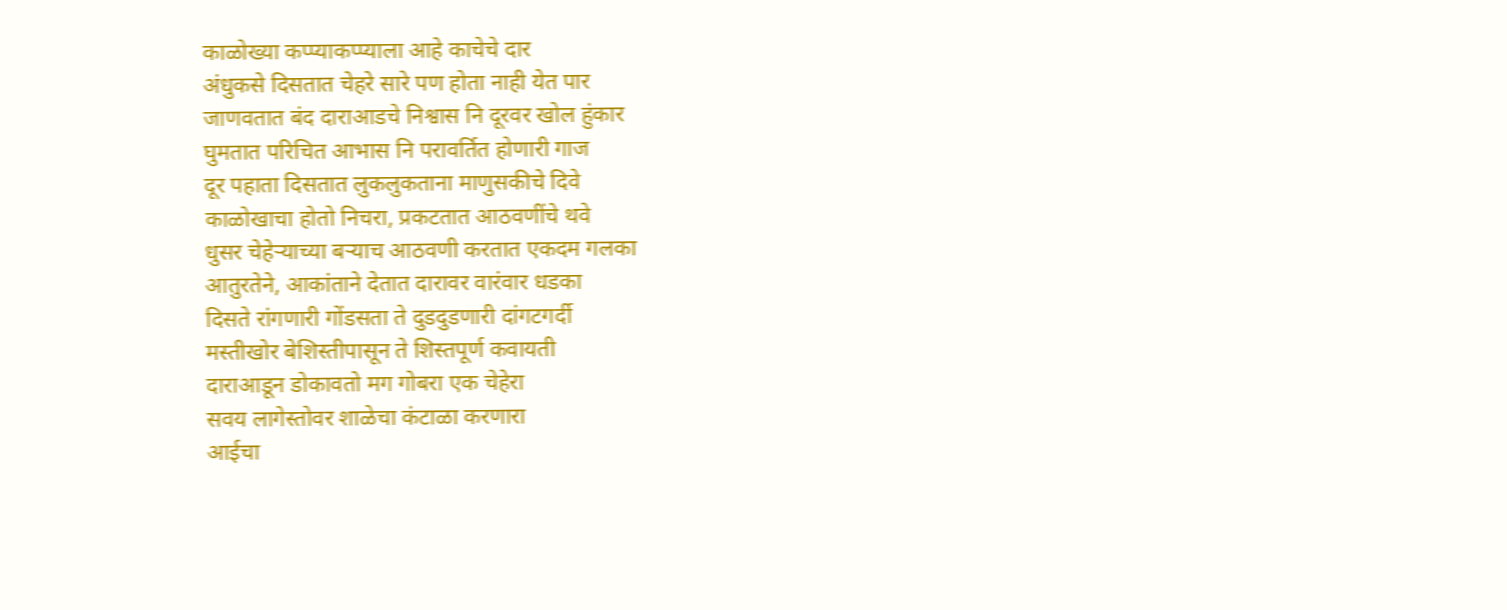काळोख्या कप्प्याकप्प्याला आहे काचेचे दार
अंधुकसे दिसतात चेहरे सारे पण होता नाही येत पार
जाणवतात बंद दाराआडचे निश्वास नि दूरवर खोल हुंकार
घुमतात परिचित आभास नि परावर्तित होणारी गाज
दूर पहाता दिसतात लुकलुकताना माणुसकीचे दिवे
काळोखाचा होतो निचरा, प्रकटतात आठवणींचे थवे
धुसर चेहेऱ्याच्या बऱ्याच आठवणी करतात एकदम गलका
आतुरतेने, आकांताने देतात दारावर वारंवार धडका
दिसते रांगणारी गोंडसता ते दुडदुडणारी दांगटगर्दी
मस्तीखोर बेशिस्तीपासून ते शिस्तपूर्ण कवायती
दाराआडून डोकावतो मग गोबरा एक चेहेरा
सवय लागेस्तोवर शाळेचा कंटाळा करणारा
आईचा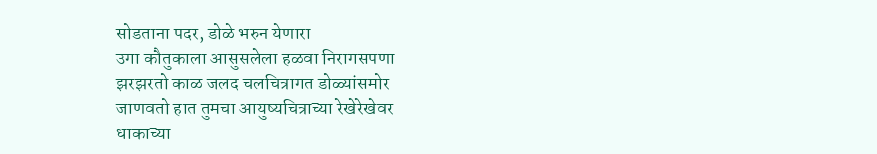सोडताना पदर, डोळे भरुन येणारा
उगा कौतुकाला आसुसलेला हळवा निरागसपणा
झरझरतो काळ जलद चलचित्रागत डोळ्यांसमोर
जाणवतो हात तुमचा आयुष्यचित्राच्या रेखेरेखेवर
धाकाच्या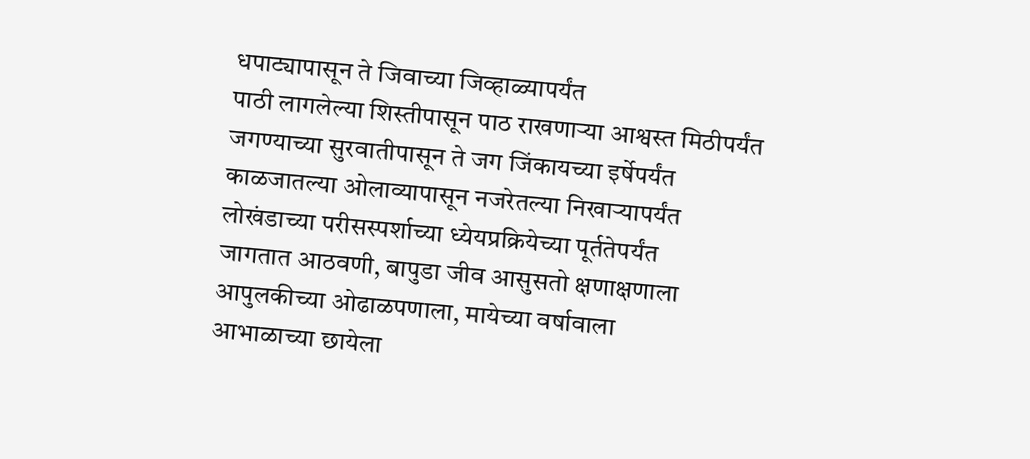धपाट्यापासून ते जिवाच्या जिव्हाळ्यापर्यंत
पाठी लागलेल्या शिस्तीपासून पाठ राखणाऱ्या आश्वस्त मिठीपर्यंत
जगण्याच्या सुरवातीपासून ते जग जिंकायच्या इर्षेपर्यंत
काळजातल्या ओलाव्यापासून नजरेतल्या निखाऱ्यापर्यंत
लोखंडाच्या परीसस्पर्शाच्या ध्येयप्रक्रियेच्या पूर्ततेपर्यंत
जागतात आठवणी, बापुडा जीव आसुसतो क्षणाक्षणाला
आपुलकीच्या ओढाळपणाला, मायेच्या वर्षावाला
आभाळाच्या छायेला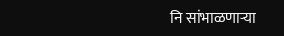नि सांभाळणाऱ्या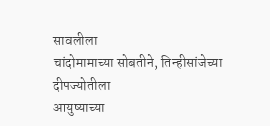सावलीला
चांदोमामाच्या सोबतीने, तिन्हीसांजेच्या दीपज्योतीला
आयुष्याच्या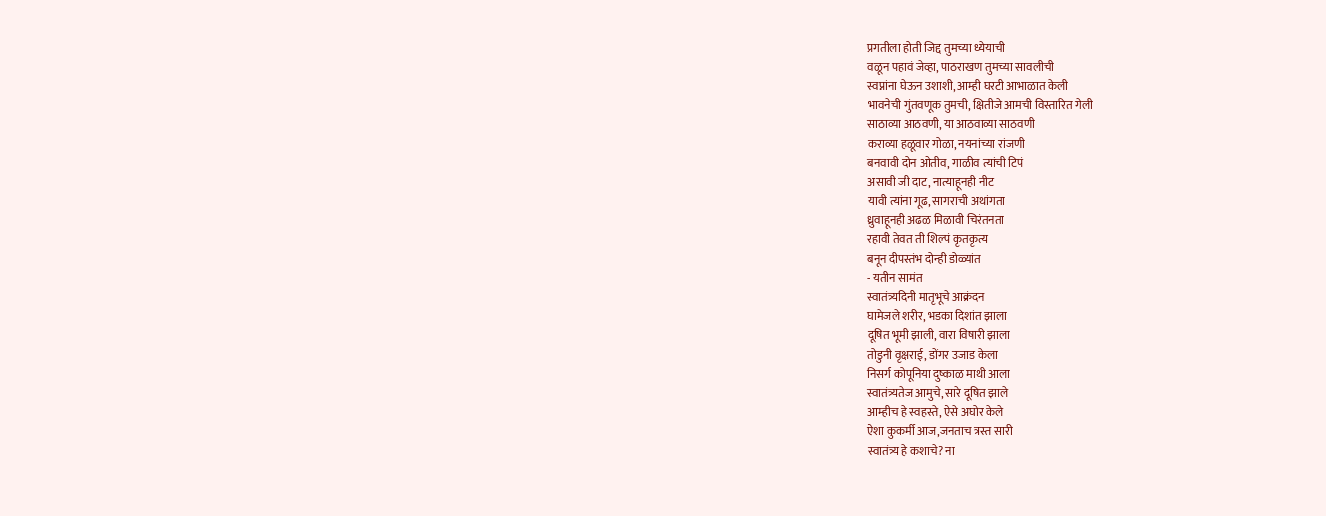प्रगतीला होती जिद्द तुमच्या ध्येयाची
वळून पहावं जेव्हा, पाठराखण तुमच्या सावलीची
स्वप्नांना घेऊन उशाशी, आम्ही घरटी आभाळात केली
भावनेची गुंतवणूक तुमची, क्षितीजे आमची विस्तारित गेली
साठाव्या आठवणी, या आठवाव्या साठवणी
कराव्या हळूवार गोळा, नयनांच्या रांजणी
बनवावी दोन ओतीव, गाळीव त्यांची टिपं
असावी जी दाट, नात्याहूनही नीट
यावी त्यांना गूढ, सागराची अथांगता
ध्रुवाहूनही अढळ मिळावी चिरंतनता
रहावी तेवत ती शिल्पं कृतकृत्य
बनून दीपस्तंभ दोन्ही डोळ्यांत
- यतीन सामंत
स्वातंत्र्यदिनी मातृभूचे आक्रंदन
घामेजले शरीर, भडका दिशांत झाला
दूषित भूमी झाली, वारा विषारी झाला
तोडुनी वृक्षराई, डोंगर उजाड केला
निसर्ग कोपूनिया दुष्काळ माथी आला
स्वातंत्र्यतेज आमुचे, सारे दूषित झाले
आम्हीच हे स्वहस्ते, ऐसे अघोर केले
ऐशा कुकर्मी आज,जनताच त्रस्त सारी
स्वातंत्र्य हे कशाचे? ना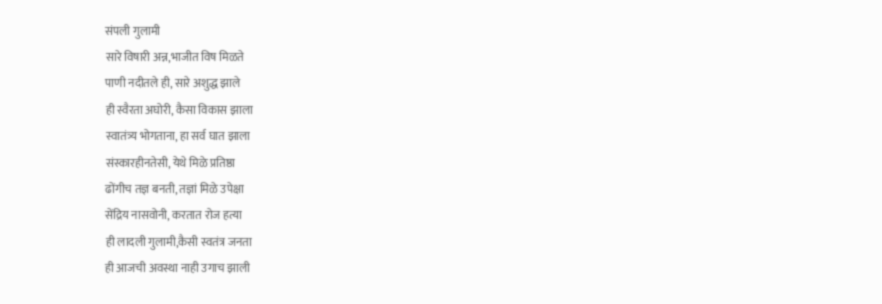संपली गुलामी
सारे विषारी अन्न,भाजीत विष मिळते
पाणी नदीतले ही, सारे अशुद्ध झाले
ही स्वैरता अघोरी, कैसा विकास झाला
स्वातंत्र्य भोगताना, हा सर्व घात झाला
संस्कारहीनतेसी, येथे मिळे प्रतिष्ठा
ढोंगीच तज्ञ बनती, तज्ञां मिळे उपेक्षा
सेंद्रिय नासवोनी, करतात रोज हत्या
ही लादली गुलामी,कैसी स्वतंत्र जनता
ही आजची अवस्था नाही उगाच झाली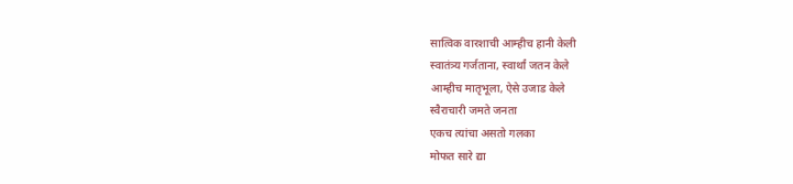सात्विक वारशाची आम्हीच हानी केली
स्वातंत्र्य गर्जताना, स्वार्थां जतन केले
आम्हीच मातृभूला, ऐसे उजाड केले
स्वैराचारी जमते जनता
एकच त्यांचा असतो गलका
मोफत सारे द्या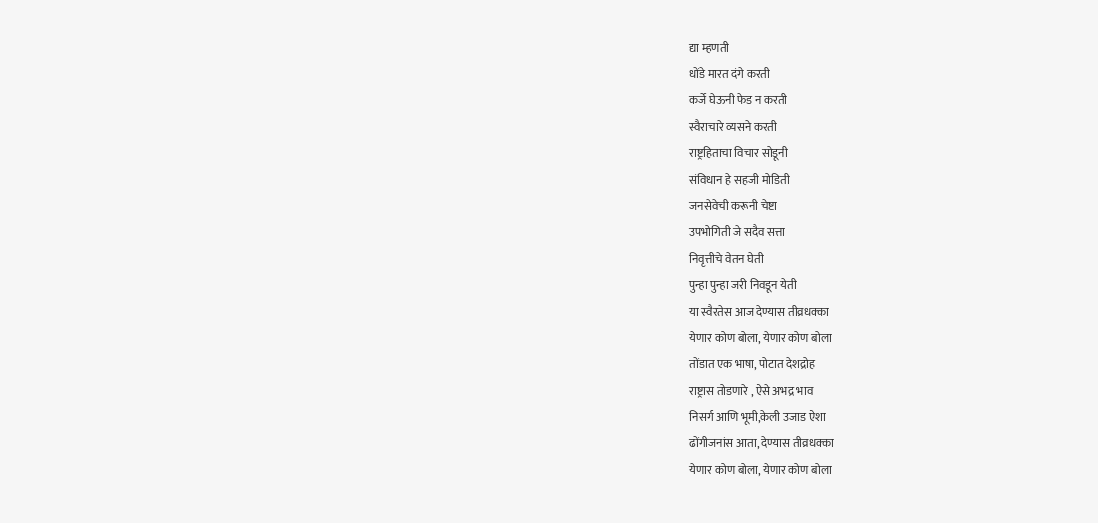द्या म्हणती
धोंडे मारत दंगे करती
कर्जे घेऊनी फेड न करती
स्वैराचारे व्यसने करती
राष्ट्रहिताचा विचार सोडूनी
संविधान हे सहजी मोडिती
जनसेवेची करूनी चेष्टा
उपभोगिती जे सदैव सत्ता
निवृत्तीचे वेतन घेती
पुन्हा पुन्हा जरी निवडून येती
या स्वैरतेस आज देण्यास तीव्रधक्का
येणार कोण बोला, येणार कोण बोला
तोंडात एक भाषा, पोटात देशद्रोह
राष्ट्रास तोडणारे , ऐसे अभद्र भाव
निसर्ग आणि भूमी,केली उजाड ऐशा
ढोंगीजनांस आता, देण्यास तीव्रधक्का
येणार कोण बोला, येणार कोण बोला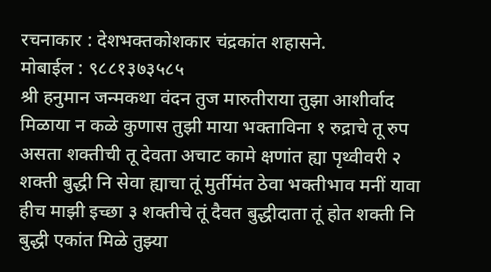रचनाकार : देशभक्तकोशकार चंद्रकांत शहासने.
मोबाईल : ९८८१३७३५८५
श्री हनुमान जन्मकथा वंदन तुज मारुतीराया तुझा आशीर्वाद मिळाया न कळे कुणास तुझी माया भक्ताविना १ रुद्राचे तू रुप असता शक्तीची तू देवता अचाट कामे क्षणांत ह्या पृथ्वीवरी २ शक्ती बुद्धी नि सेवा ह्याचा तूं मुर्तीमंत ठेवा भक्तीभाव मनीं यावा हीच माझी इच्छा ३ शक्तीचे तूं दैवत बुद्धीदाता तूं होत शक्ती नि बुद्धी एकांत मिळे तुझ्या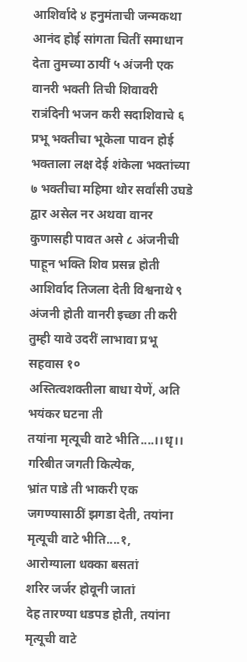आशिर्वादे ४ हनुमंताची जन्मकथा आनंद होई सांगता चितीं समाधान देता तुमच्या ठायीं ५ अंजनी एक वानरी भक्ती तिची शिवावरी रात्रंदिनी भजन करी सदाशिवाचे ६ प्रभू भक्तीचा भूकेला पावन होई भक्ताला लक्ष देई शंकेला भक्तांच्या ७ भक्तीचा महिमा थोर सर्वांसी उघडे द्वार असेल नर अथवा वानर कुणासही पावत असे ८ अंजनीची पाहून भक्ति शिव प्रसन्न होती आशिर्वाद तिजला देती विश्वनाथे ९ अंजनी होती वानरी इच्छा ती करी तुम्ही यावे उदरीं लाभावा प्रभू सहवास १०
अस्तित्वशक्तीला बाधा येणें, अति भयंकर घटना ती
तयांना मृत्यूची वाटे भीति....।।धृ।।
गरिबीत जगती कित्येक,
भ्रांत पाडे ती भाकरी एक
जगण्यासाठीं झगडा देती, तयांना मृत्यूची वाटे भीति....१,
आरोग्याला धक्का बसतां
शरिर जर्जर होवूनी जातां
देह तारण्या धडपड होती, तयांना मृत्यूची वाटे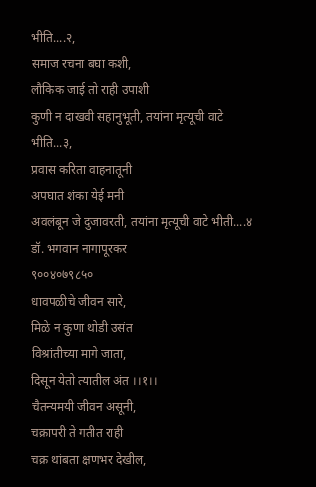भीति....२,
समाज रचना बघा कशी,
लौकिक जाई तो राही उपाशी
कुणी न दाखवी सहानुभूती, तयांना मृत्यूची वाटे भीति...३,
प्रवास करिता वाहनातूनी
अपघात शंका येई मनी
अवलंबून जे दुजावरती, तयांना मृत्यूची वाटे भीती....४
डॉ. भगवान नागापूरकर
९००४०७९८५०
धावपळीचे जीवन सारे,
मिळे न कुणा थोडी उसंत
विश्रांतीच्या मागे जाता,
दिसून येतो त्यातील अंत ।।१।।
चैतन्यमयी जीवन असूनी,
चक्रापरी ते गतीत राही
चक्र थांबता क्षणभर देखील,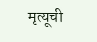मृत्यूची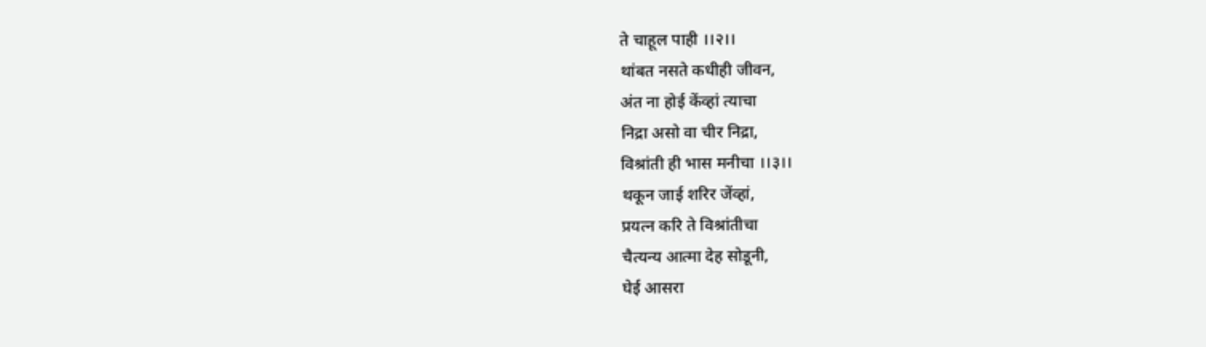ते चाहूल पाही ।।२।।
थांबत नसते कधीही जीवन,
अंत ना होई केंव्हां त्याचा
निद्रा असो वा चीर निद्रा,
विश्रांती ही भास मनीचा ।।३।।
थकून जाई शरिर जेंव्हां,
प्रयत्न करि ते विश्रांतीचा
चैत्यन्य आत्मा देह सोडूनी,
घेई आसरा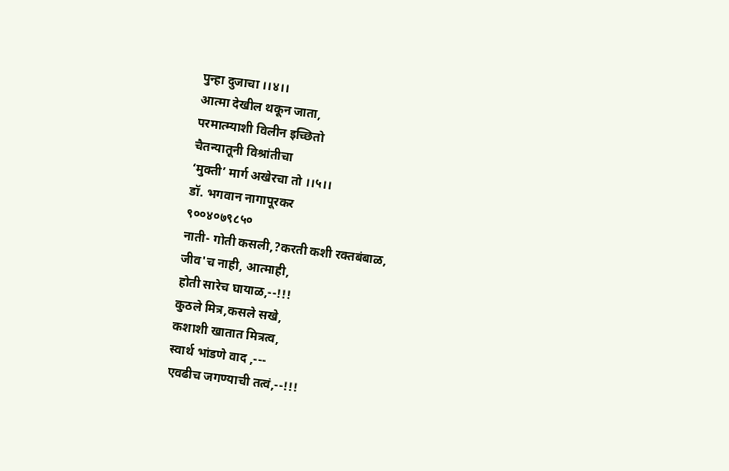पुन्हा दुजाचा ।।४।।
आत्मा देखील थकून जाता,
परमात्म्याशी विलीन इच्छितो
चैतन्यातूनी विश्रांतीचा
‘मुक्ती’ मार्ग अखेरचा तो ।।५।।
डॉ. भगवान नागापूरकर
९००४०७९८५०
नाती- गोती कसली,?करती कशी रक्तबंबाळ,
जीव'च नाही, आत्माही,
होती सारेच घायाळ,--!!!
कुठले मित्र,कसले सखे,
कशाशी खातात मित्रत्व,
स्वार्थ भांडणे वाद ,---
एवढीच जगण्याची तत्वं,--!!!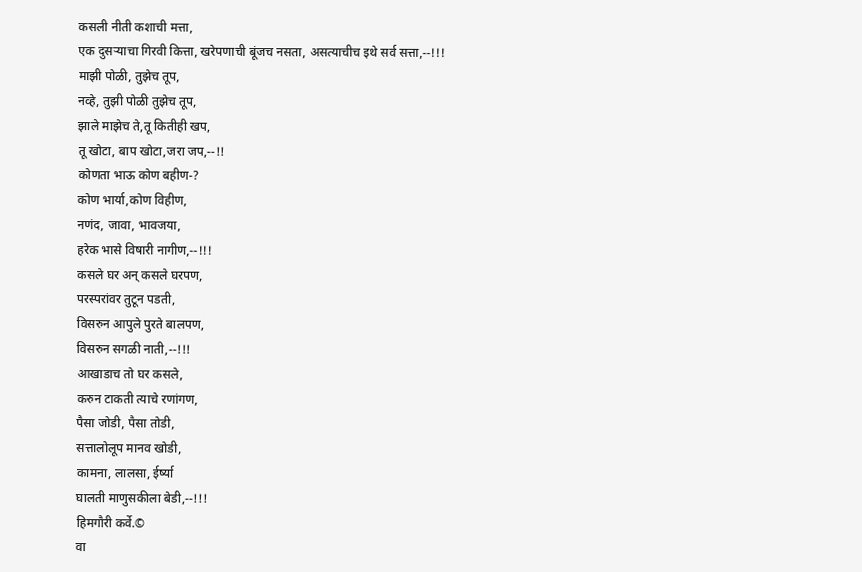कसली नीती कशाची मत्ता,
एक दुसऱ्याचा गिरवी कित्ता, खरेपणाची बूंजच नसता, असत्याचीच इथे सर्व सत्ता,--!!!
माझी पोळी, तुझेच तूप,
नव्हे, तुझी पोळी तुझेच तूप,
झाले माझेच ते,तू कितीही खप,
तू खोटा, बाप खोटा,जरा जप,--!!
कोणता भाऊ कोण बहीण-?
कोण भार्या,कोण विहीण,
नणंद, जावा, भावजया,
हरेक भासे विषारी नागीण,--!!!
कसले घर अन् कसले घरपण,
परस्परांवर तुटून पडती,
विसरुन आपुले पुरते बालपण,
विसरुन सगळी नाती,--!!!
आखाडाच तो घर कसले,
करुन टाकती त्याचे रणांगण,
पैसा जोडी, पैसा तोडी,
सत्तालोलूप मानव खोडी,
कामना, लालसा, ईर्ष्या
घालती माणुसकीला बेडी,--!!!
हिमगौरी कर्वे.©
वा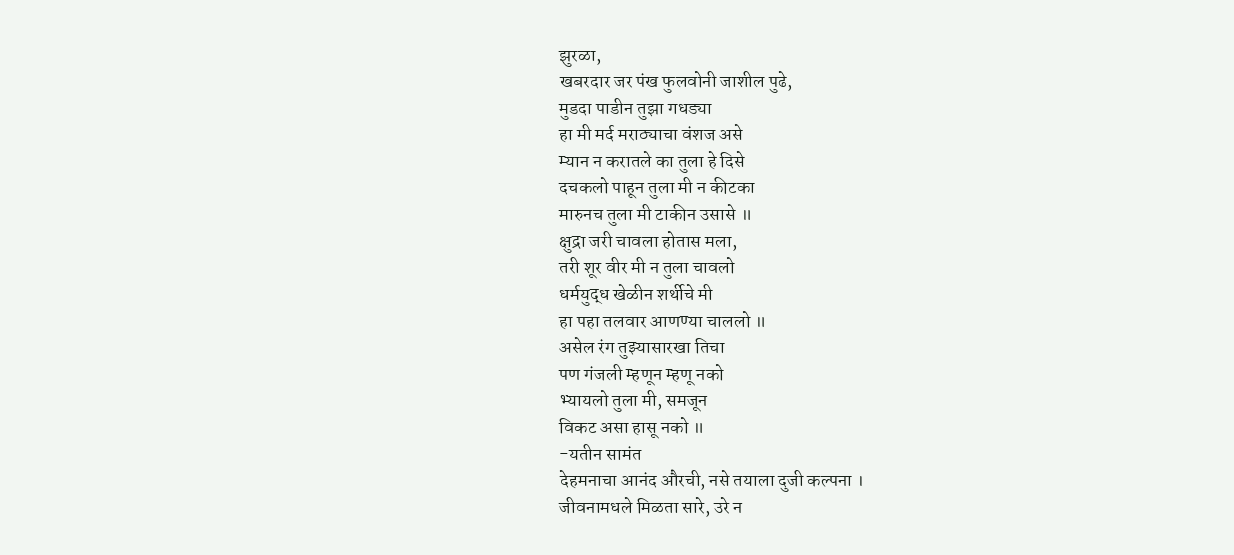झुरळा,
खबरदार जर पंख फुलवोनी जाशील पुढे,
मुडदा पाडीन तुझा गधड्या
हा मी मर्द मराठ्याचा वंशज असे
म्यान न करातले का तुला हे दिसे
दचकलो पाहून तुला मी न कीटका
मारुनच तुला मी टाकीन उसासे ॥
क्षुद्रा जरी चावला होतास मला,
तरी शूर वीर मी न तुला चावलो
धर्मयुद्ध खेळीन शर्थीचे मी
हा पहा तलवार आणण्या चाललो ॥
असेल रंग तुझ्यासारखा तिचा
पण गंजली म्हणून म्हणू नको
भ्यायलो तुला मी, समजून
विकट असा हासू नको ॥
-यतीन सामंत
देहमनाचा आनंद औरची, नसे तयाला दुजी कल्पना ।
जीवनामधले मिळता सारे, उरे न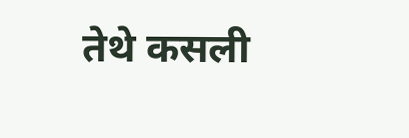तेथे कसली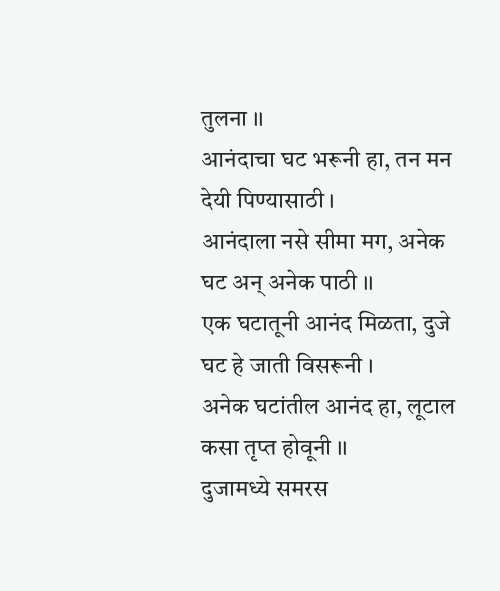तुलना ।।
आनंदाचा घट भरूनी हा, तन मन देयी पिण्यासाठी ।
आनंदाला नसे सीमा मग, अनेक घट अन् अनेक पाठी ।।
एक घटातूनी आनंद मिळता, दुजे घट हे जाती विसरूनी ।
अनेक घटांतील आनंद हा, लूटाल कसा तृप्त होवूनी ।।
दुजामध्ये समरस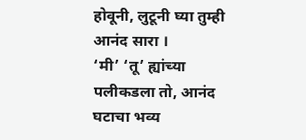होवूनी, लुटूनी घ्या तुम्ही आनंद सारा ।
‘मी’ ‘तू’ ह्यांच्या पलीकडला तो, आनंद घटाचा भव्य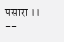पसारा ।।
--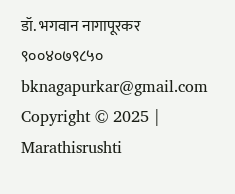डॉ. भगवान नागापूरकर
९००४०७९८५०
bknagapurkar@gmail.com
Copyright © 2025 | Marathisrushti